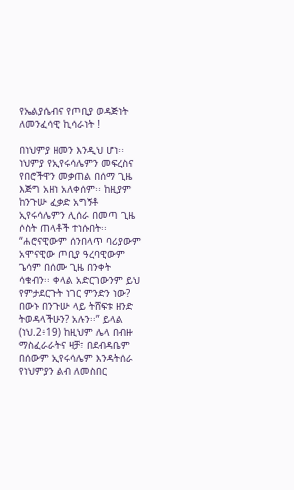የኤልያሴብና የጦቢያ ወዳጅነት ለመንፈሳዊ ኪሳራነት !

በነህምያ ዘመን እንዲህ ሆነ፡፡ ነህምያ የኢየሩሳሌምን መፍረስና የበሮችዋን መቃጠል በሰማ ጊዜ እጅግ አዘነ አለቀሰም፡፡ ከዚያም ከንጉሡ ፈቃድ አግኝቶ ኢየሩሳሌምን ሊሰራ በመጣ ጊዜ ሶስት ጠላቶች ተነሱበት፡፡ “ሐሮናዊውም ሰንበላጥ ባሪያውም አሞናዊው ጦቢያ ዓረባዊውም ጌሳም በሰሙ ጊዜ በንቀት ሳቁብን፡፡ ቀላል አድርገውንም ይህ የምታደርጉት ነገር ምንድን ነው? በውኑ በንጉሡ ላይ ትሸፍቱ ዘንድ ትወዳላችሁን? አሉን፡፡” ይላል (ነህ.2፥19) ከዚህም ሌላ በብዙ ማስፈራራትና ዛቻ፣ በደብዳቤም በሰውም ኢየሩሳሌም እንዳትሰራ የነህምያን ልብ ለመስበር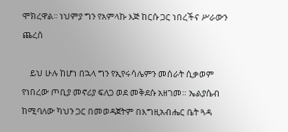ሞክረዋል፡፡ ነህምያ ግን የአምላኩ እጅ ከርሱ ጋር ነበረችና ሥራውን ጨረሰ

    ይህ ሁሉ ከሆነ በኋላ ግን የኢየሩሳሌምን መሰራት ሲቃወም የነበረው ጦቢያ መኖሪያ ፍለጋ ወደ መቅደሱ አዘገመ። ኤልያሴብ ከሚባለው ካህን ጋር በመወዳጀትም በእግዚአብሔር ቤት ጓዳ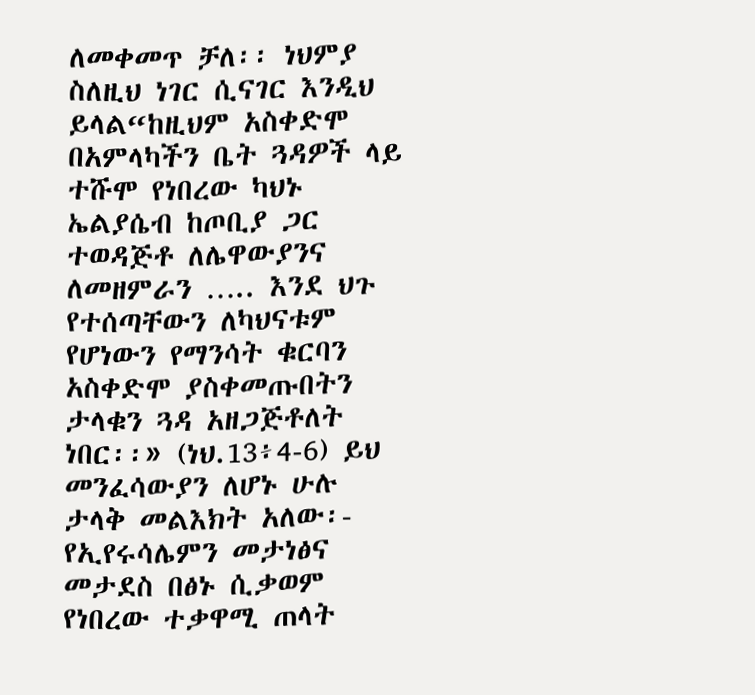ለመቀመጥ ቻለ፡፡ ነህምያ ስለዚህ ነገር ሲናገር እንዲህ ይላል“ከዚህም አስቀድሞ በአምላካችን ቤት ጓዳዎች ላይ ተሹሞ የነበረው ካህኑ ኤልያሴብ ከጦቢያ ጋር ተወዳጅቶ ለሌዋውያንና ለመዘምራን ….. እንደ ህጉ የተሰጣቸውን ለካህናቱም የሆነውን የማንሳት ቁርባን አስቀድሞ ያስቀመጡበትን  ታላቁን ጓዳ አዘጋጅቶለት ነበር፡፡» (ነህ.13፥4-6) ይህ መንፈሳውያን ለሆኑ ሁሉ ታላቅ መልእክት አለው፡- የኢየሩሳሌምን መታነፅና መታደስ በፅኑ ሲቃወም የነበረው ተቃዋሚ ጠላት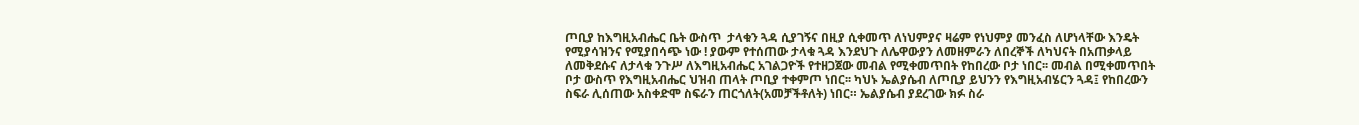ጦቢያ ከእግዚአብሔር ቤት ውስጥ  ታላቁን ጓዳ ሲያገኝና በዚያ ሲቀመጥ ለነህምያና ዛሬም የነህምያ መንፈስ ለሆነላቸው እንዴት የሚያሳዝንና የሚያበሳጭ ነው ! ያውም የተሰጠው ታላቁ ጓዳ እንደህጉ ለሌዋውያን ለመዘምራን ለበረኞች ለካህናት በአጠቃላይ ለመቅደሱና ለታላቁ ንጉሥ ለእግዚአብሔር አገልጋዮች የተዘጋጀው መብል የሚቀመጥበት የከበረው ቦታ ነበር፡፡ መብል በሚቀመጥበት ቦታ ውስጥ የእግዚአብሔር ህዝብ ጠላት ጦቢያ ተቀምጦ ነበር፡፡ ካህኑ ኤልያሴብ ለጦቢያ ይህንን የእግዚአብሄርን ጓዳ፤ የከበረውን ስፍራ ሊሰጠው አስቀድሞ ስፍራን ጠርጎለት(አመቻችቶለት) ነበር። ኤልያሴብ ያደረገው ክፉ ስራ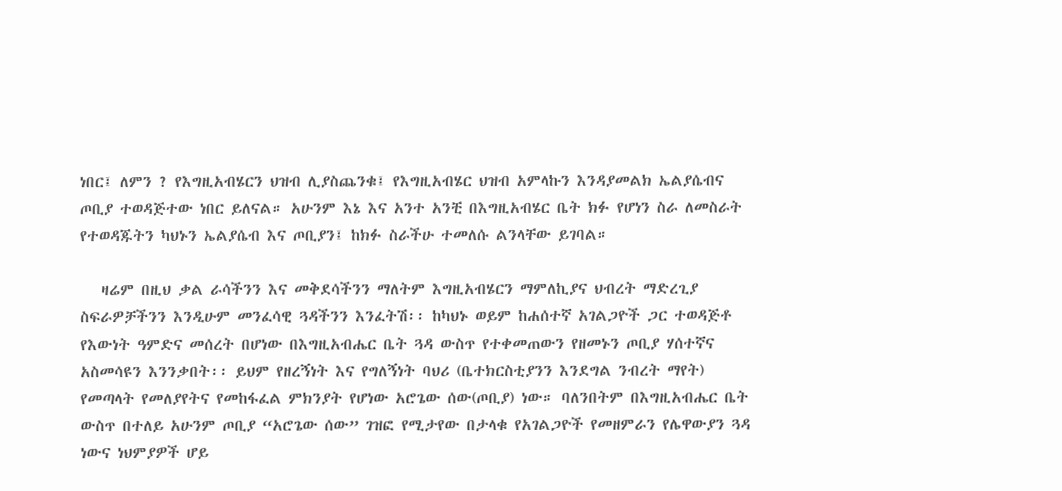ነበር፤ ለምን ? የእግዚአብሄርን ህዝብ ሊያስጨንቁ፤ የእግዚአብሄር ህዝብ አምላኩን እንዳያመልክ ኤልያሴብና ጦቢያ ተወዳጅተው ነበር ይለናል። አሁንም እኔ እና አንተ አንቺ በእግዚአብሄር ቤት ክፉ የሆነን ስራ ለመስራት የተወዳጁትን ካህኑን ኤልያሴብ እና ጦቢያን፤ ከክፉ ስራችሁ ተመለሱ ልንላቸው ይገባል።

   ዛሬም በዚህ ቃል ራሳችንን እና መቅደሳችንን ማለትም እግዚአብሄርን ማምለኪያና ህብረት ማድረጊያ ስፍራዎቻችንን እንዲሁም መንፈሳዊ ጓዳችንን እንፈትሽ፡፡ ከካህኑ ወይም ከሐሰተኛ አገልጋዮች ጋር ተወዳጅቶ የእውነት ዓምድና መሰረት በሆነው በእግዚአብሔር ቤት ጓዳ ውስጥ የተቀመጠውን የዘመኑን ጦቢያ ሃሰተኛና አስመሳዩን እንንቃበት፡፡ ይህም የዘረኝነት እና የግለኝነት ባህሪ (ቤተክርስቲያንን እንደግል ንብረት ማየት) የመጣላት የመለያየትና የመከፋፈል ምክንያት የሆነው አሮጌው ሰው(ጦቢያ) ነው። ባለንበትም በእግዚአብሔር ቤት ውስጥ በተለይ አሁንም ጦቢያ “አሮጌው ሰው” ገዝፎ የሚታየው በታላቁ የአገልጋዮች የመዘምራን የሌዋውያን ጓዳ ነውና ነህምያዎች ሆይ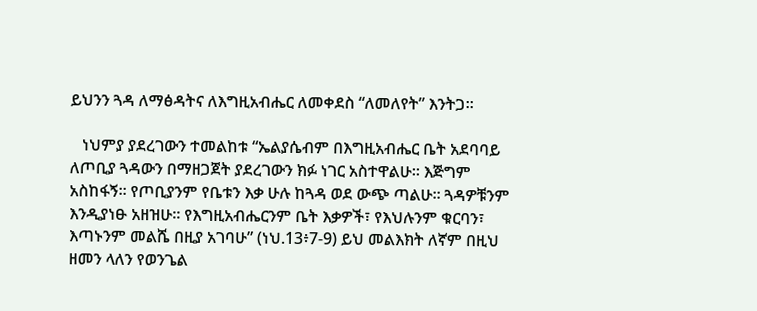ይህንን ጓዳ ለማፅዳትና ለእግዚአብሔር ለመቀደስ “ለመለየት” እንትጋ።

   ነህምያ ያደረገውን ተመልከቱ “ኤልያሴብም በእግዚአብሔር ቤት አደባባይ ለጦቢያ ጓዳውን በማዘጋጀት ያደረገውን ክፉ ነገር አስተዋልሁ፡፡ እጅግም አስከፋኝ፡፡ የጦቢያንም የቤቱን እቃ ሁሉ ከጓዳ ወደ ውጭ ጣልሁ፡፡ ጓዳዎቹንም እንዲያነፁ አዘዝሁ፡፡ የእግዚአብሔርንም ቤት እቃዎች፣ የእህሉንም ቁርባን፣ እጣኑንም መልሼ በዚያ አገባሁ” (ነህ.13፥7-9) ይህ መልእክት ለኛም በዚህ ዘመን ላለን የወንጌል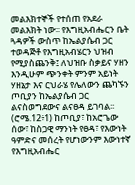መልእክተኞች የተሰጠ የአደራ መልእክት ነው፡፡ የእግዚአብሔርን ቤት ጓዳዎች ውስጥ ከኤልያሴብ ጋር ተወዳጅቶ የእግዚአብሄርን ህዝብ የሚያስጨንቅ፤ ለህዝቡ ስቃይና ሃዘን እንዲሁም ጭንቀት ምንም አይነት ሃዘኔታ እና ርህራሄ የሌለውን ጨካኙን ጦቢያን ከኤልያሴብ ጋር ልናስወግደውና ልናፀዳ ይገባል፡፡ (ሮሜ.12፥1) ከጦቢያ፣ ከአሮጌው ሰው፣ ከስጋዊ ማንነት የፀዳ፣ የእውነት ዓምድና መሰረት የሆነውንም እውነተኛ የእግዚአብሔር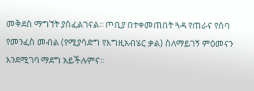መቅደስ ማግኘት ያስፈልገናል፡፡ ጦቢያ በተቀመጠበት ጓዳ የጠራና የሰባ የመንፈስ መብል (የሚያሳድግ የእግዚአብሄር ቃል) ስለማይገኝ ምዕመናን እንደሚገባ ማደግ አይችሉምና፡፡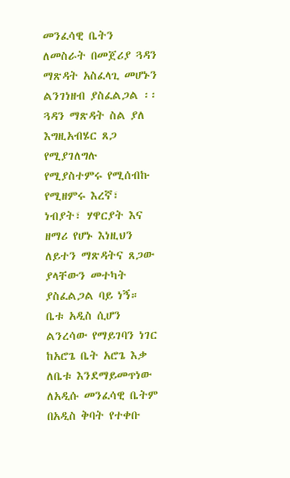መንፈሳዊ ቤትን ለመስራት በመጀሪያ ጓዳን ማጽዳት አስፈላጊ መሆኑን ልንገነዘብ ያስፈልጋል ፡፡ ጓዳን ማጽዳት ስል ያለ እግዚአብሄር ጸጋ የሚያገለግሉ የሚያስተምሩ የሚሰብኩ የሚዘምሩ እረኛ፣ ነብያት፣ ሃዋርያት እና ዘማሪ የሆኑ እነዚህን ለይተን ማጽዳትና ጸጋው ያላቸውን መተካት ያስፈልጋል ባይ ነኝ። ቤቱ አዲስ ሲሆን ልንረሳው የማይገባን ነገር ከአሮጌ ቤት አሮጌ እቃ ለቤቱ እንደማይመጥነው ለአዲሱ መንፈሳዊ ቤትም በአዲስ ቅባት የተቀቡ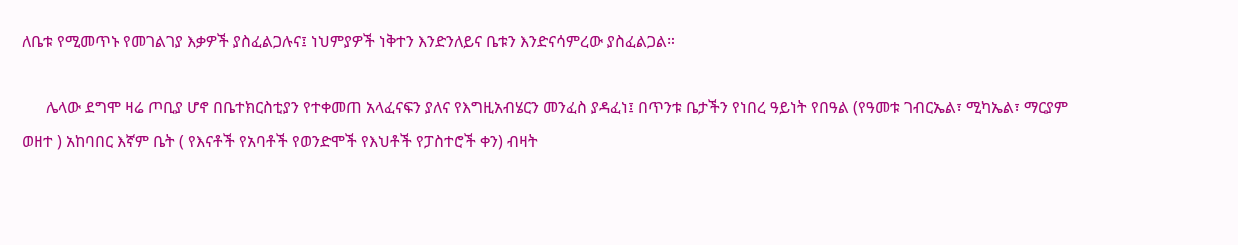ለቤቱ የሚመጥኑ የመገልገያ እቃዎች ያስፈልጋሉና፤ ነህምያዎች ነቅተን እንድንለይና ቤቱን እንድናሳምረው ያስፈልጋል።

      ሌላው ደግሞ ዛሬ ጦቢያ ሆኖ በቤተክርስቲያን የተቀመጠ አላፈናፍን ያለና የእግዚአብሄርን መንፈስ ያዳፈነ፤ በጥንቱ ቤታችን የነበረ ዓይነት የበዓል (የዓመቱ ገብርኤል፣ ሚካኤል፣ ማርያም ወዘተ ) አከባበር እኛም ቤት ( የእናቶች የአባቶች የወንድሞች የእህቶች የፓስተሮች ቀን) ብዛት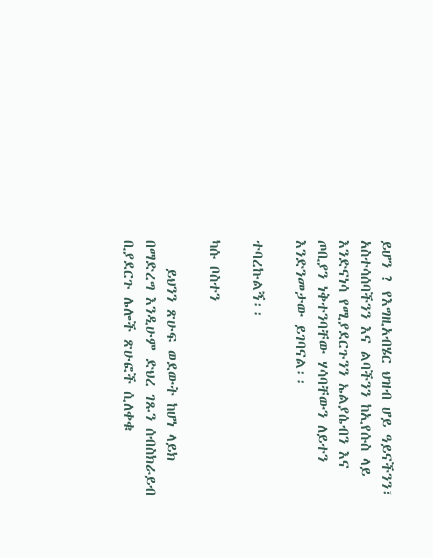ይሆን ? የእግዚአብሄር ህዝብ ሆይ ዓይናችንን፣ አስተሳሰባችንን እና ልባችንን ከኢየሱስ ላይ እንድናነሳ የሚያደርጉንን ኤልያሴብን እና ጦቢያን ነቅተንባቸው ሃሳባቸውን ለይተን እንድንመታው ይገባናል፡፡

ተባረኩልኝ፡፡

ካሱ ቦስተን

    ይህንን ጽሁፍ ወደውት ከሆነ ላይክ በማድረግ እንዲሁም ድህረ ገጹን ሰብስክራይብ ቢያደርጉ ሌሎች ጽሁፎች ሲለቀቁ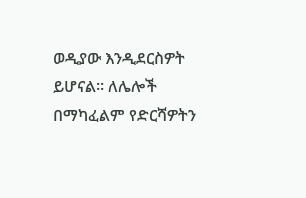ወዲያው እንዲደርስዎት ይሆናል። ለሌሎች በማካፈልም የድርሻዎትን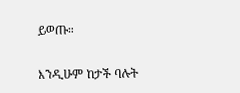ይወጡ።

እንዲሁም ከታች ባሉት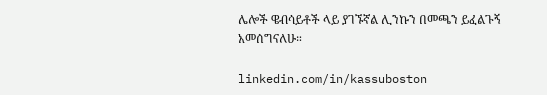ሌሎች ዌብሳይቶች ላይ ያገኙኛል ሊንኩን በመጫን ይፈልጉኝ አመሰግናለሁ።

linkedin.com/in/kassuboston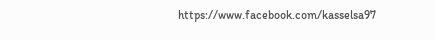https://www.facebook.com/kasselsa97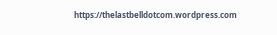https://thelastbelldotcom.wordpress.com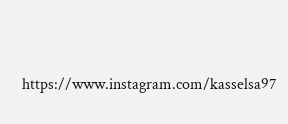https://www.instagram.com/kasselsa97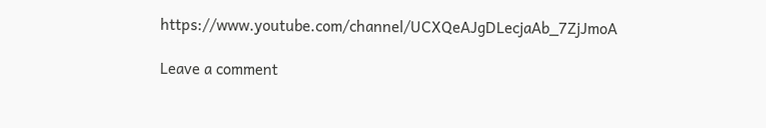https://www.youtube.com/channel/UCXQeAJgDLecjaAb_7ZjJmoA

Leave a comment